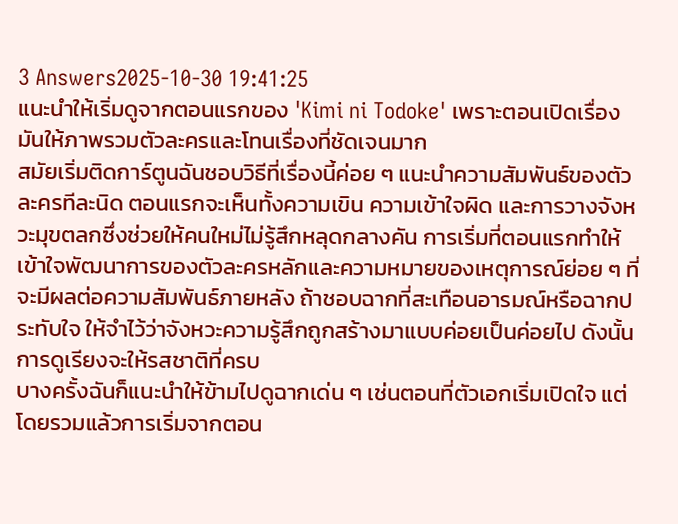3 Answers2025-10-30 19:41:25
แนะนำให้เริ่มดูจากตอนแรกของ 'Kimi ni Todoke' เพราะตอนเปิดเรื่องมันให้ภาพรวมตัวละครและโทนเรื่องที่ชัดเจนมาก
สมัยเริ่มติดการ์ตูนฉันชอบวิธีที่เรื่องนี้ค่อย ๆ แนะนำความสัมพันธ์ของตัวละครทีละนิด ตอนแรกจะเห็นทั้งความเขิน ความเข้าใจผิด และการวางจังหวะมุขตลกซึ่งช่วยให้คนใหม่ไม่รู้สึกหลุดกลางคัน การเริ่มที่ตอนแรกทำให้เข้าใจพัฒนาการของตัวละครหลักและความหมายของเหตุการณ์ย่อย ๆ ที่จะมีผลต่อความสัมพันธ์ภายหลัง ถ้าชอบฉากที่สะเทือนอารมณ์หรือฉากประทับใจ ให้จำไว้ว่าจังหวะความรู้สึกถูกสร้างมาแบบค่อยเป็นค่อยไป ดังนั้นการดูเรียงจะให้รสชาติที่ครบ
บางครั้งฉันก็แนะนำให้ข้ามไปดูฉากเด่น ๆ เช่นตอนที่ตัวเอกเริ่มเปิดใจ แต่โดยรวมแล้วการเริ่มจากตอน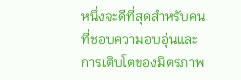หนึ่งจะดีที่สุดสำหรับคนที่ชอบความอบอุ่นและการเติบโตของมิตรภาพ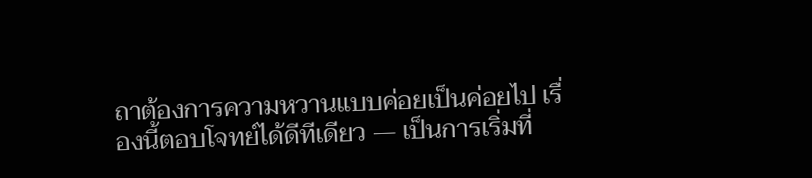ถาต้องการความหวานแบบค่อยเป็นค่อยไป เรื่องนี้ตอบโจทย์ได้ดีทีเดียว — เป็นการเริ่มที่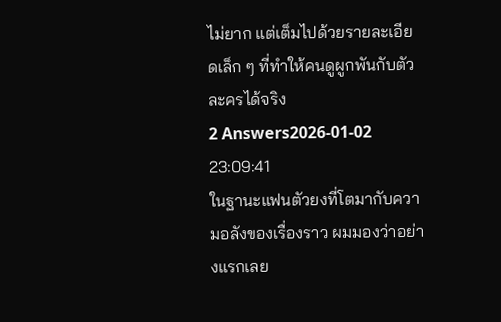ไม่ยาก แต่เต็มไปด้วยรายละเอียดเล็ก ๆ ที่ทำให้คนดูผูกพันกับตัวละครได้จริง
2 Answers2026-01-02 23:09:41
ในฐานะแฟนตัวยงที่โตมากับความอลังของเรื่องราว ผมมองว่าอย่างแรกเลย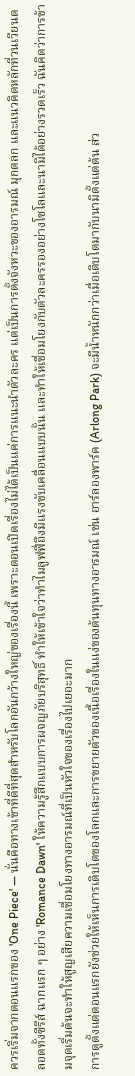ควรเริ่มจากตอนแรกของ 'One Piece' — นั่นคือทางเข้าที่ดีที่สุดสำหรับโลกอันกว้างใหญ่ของเรื่องนี้ เพราะตอนเปิดเรื่องไม่ได้เป็นแค่การแนะนำตัวละคร แต่เป็นการตั้งจังหวะของอารมณ์ มุกตลก และแนวคิดหลักที่วนเวียนตลอดทั้งซีรีส์ ฉากแรก ๆ อย่าง 'Romance Dawn' ให้ความรู้สึกแบบการผจญภัยบริสุทธิ์ ทำให้เข้าใจว่าทำไมลูฟฟี่ถึงมีแรงขับเคลื่อนแบบนั้น และทำให้เชื่อมโยงกับตัวละครรองอย่างโซโลและนามิได้อย่างรวดเร็ว ฉันคิดว่าการข้ามจุดเริ่มต้นจะทำให้สูญเสียความเชื่อมโยงทางอารมณ์ที่เป็นหัวใจของเรื่องไปเยอะมาก
การดูตั้งแต่ตอนแรกยังช่วยให้เห็นการเติบโตของโลกและการขยายตัวของเนื้อเรื่องในแง่ของต้นทุนทางอารมณ์ เช่น อาร์ลองพาร์ค (Arlong Park) จะมีน้ำหนักกว่าเมื่อเติบโตมากับนามิตั้งแต่ต้น ส่ว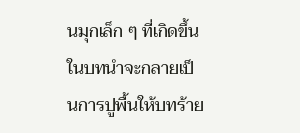นมุกเล็ก ๆ ที่เกิดขึ้นในบทนำจะกลายเป็นการปูพื้นให้บทร้าย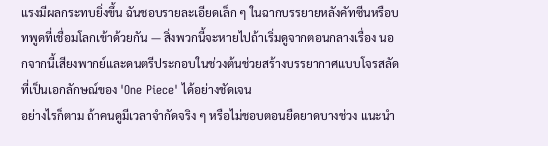แรงมีผลกระทบยิ่งขึ้น ฉันชอบรายละเอียดเล็ก ๆ ในฉากบรรยายหลังคัทซีนหรือบทพูดที่เชื่อมโลกเข้าด้วยกัน — สิ่งพวกนี้จะหายไปถ้าเริ่มดูจากตอนกลางเรื่อง นอกจากนี้เสียงพากย์และดนตรีประกอบในช่วงต้นช่วยสร้างบรรยากาศแบบโจรสลัดที่เป็นเอกลักษณ์ของ 'One Piece' ได้อย่างชัดเจน
อย่างไรก็ตาม ถ้าคนดูมีเวลาจำกัดจริง ๆ หรือไม่ชอบตอนยืดยาดบางช่วง แนะนำ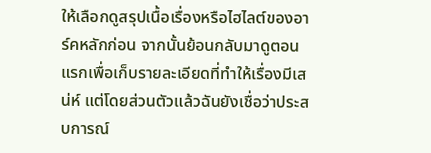ให้เลือกดูสรุปเนื้อเรื่องหรือไฮไลต์ของอาร์คหลักก่อน จากนั้นย้อนกลับมาดูตอนแรกเพื่อเก็บรายละเอียดที่ทำให้เรื่องมีเสน่ห์ แต่โดยส่วนตัวแล้วฉันยังเชื่อว่าประสบการณ์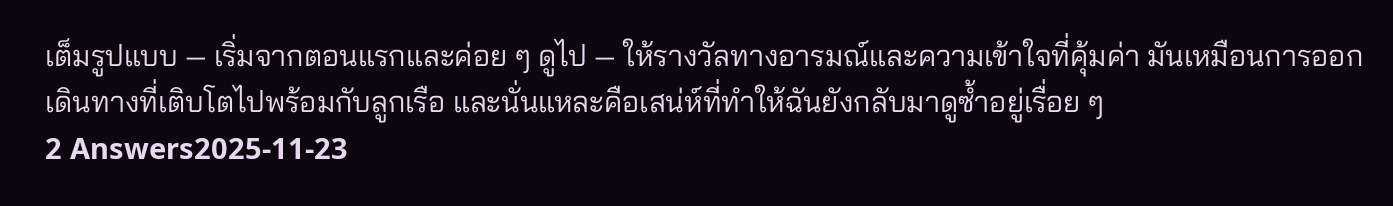เต็มรูปแบบ — เริ่มจากตอนแรกและค่อย ๆ ดูไป — ให้รางวัลทางอารมณ์และความเข้าใจที่คุ้มค่า มันเหมือนการออกเดินทางที่เติบโตไปพร้อมกับลูกเรือ และนั่นแหละคือเสน่ห์ที่ทำให้ฉันยังกลับมาดูซ้ำอยู่เรื่อย ๆ
2 Answers2025-11-23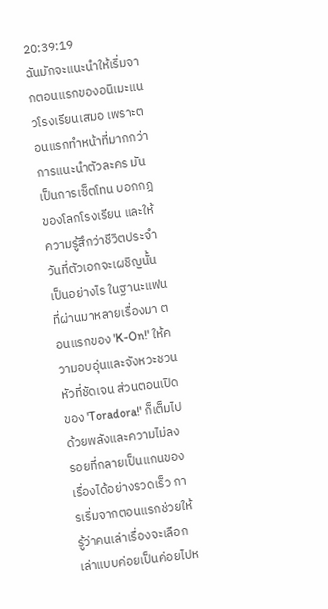20:39:19
ฉันมักจะแนะนำให้เริ่มจากตอนแรกของอนิเมะแนวโรงเรียนเสมอ เพราะตอนแรกทำหน้าที่มากกว่าการแนะนำตัวละคร มันเป็นการเซ็ตโทน บอกกฎของโลกโรงเรียน และให้ความรู้สึกว่าชีวิตประจำวันที่ตัวเอกจะเผชิญนั้นเป็นอย่างไร ในฐานะแฟนที่ผ่านมาหลายเรื่องมา ตอนแรกของ 'K-On!' ให้ความอบอุ่นและจังหวะชวนหัวที่ชัดเจน ส่วนตอนเปิดของ 'Toradora!' ก็เต็มไปด้วยพลังและความไม่ลงรอยที่กลายเป็นแกนของเรื่องได้อย่างรวดเร็ว การเริ่มจากตอนแรกช่วยให้รู้ว่าคนเล่าเรื่องจะเลือกเล่าแบบค่อยเป็นค่อยไปห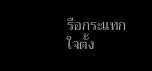รือกระแทกใจตั้ง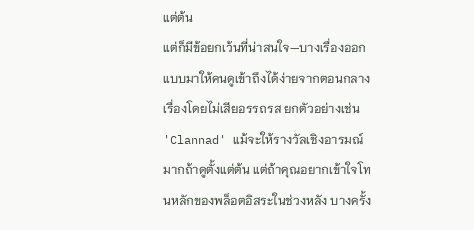แต่ต้น
แต่ก็มีข้อยกเว้นที่น่าสนใจ—บางเรื่องออกแบบมาให้คนดูเข้าถึงได้ง่ายจากตอนกลางเรื่องโดยไม่เสียอรรถรส ยกตัวอย่างเช่น 'Clannad' แม้จะให้รางวัลเชิงอารมณ์มากถ้าดูตั้งแต่ต้น แต่ถ้าคุณอยากเข้าใจโทนหลักของพล็อตอิสระในช่วงหลัง บางครั้ง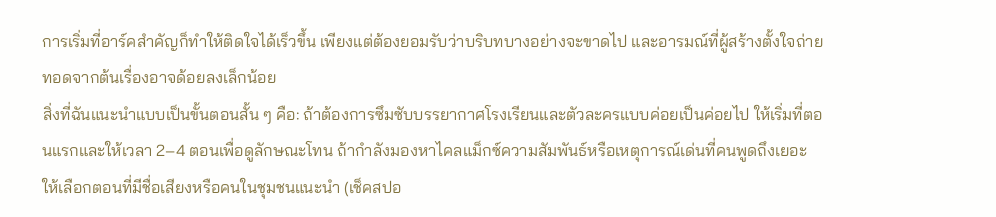การเริ่มที่อาร์คสำคัญก็ทำให้ติดใจได้เร็วขึ้น เพียงแต่ต้องยอมรับว่าบริบทบางอย่างจะขาดไป และอารมณ์ที่ผู้สร้างตั้งใจถ่ายทอดจากต้นเรื่องอาจด้อยลงเล็กน้อย
สิ่งที่ฉันแนะนำแบบเป็นขั้นตอนสั้น ๆ คือ: ถ้าต้องการซึมซับบรรยากาศโรงเรียนและตัวละครแบบค่อยเป็นค่อยไป ให้เริ่มที่ตอนแรกและให้เวลา 2–4 ตอนเพื่อดูลักษณะโทน ถ้ากำลังมองหาไคลแม็กซ์ความสัมพันธ์หรือเหตุการณ์เด่นที่คนพูดถึงเยอะ ให้เลือกตอนที่มีชื่อเสียงหรือคนในชุมชนแนะนำ (เช็คสปอ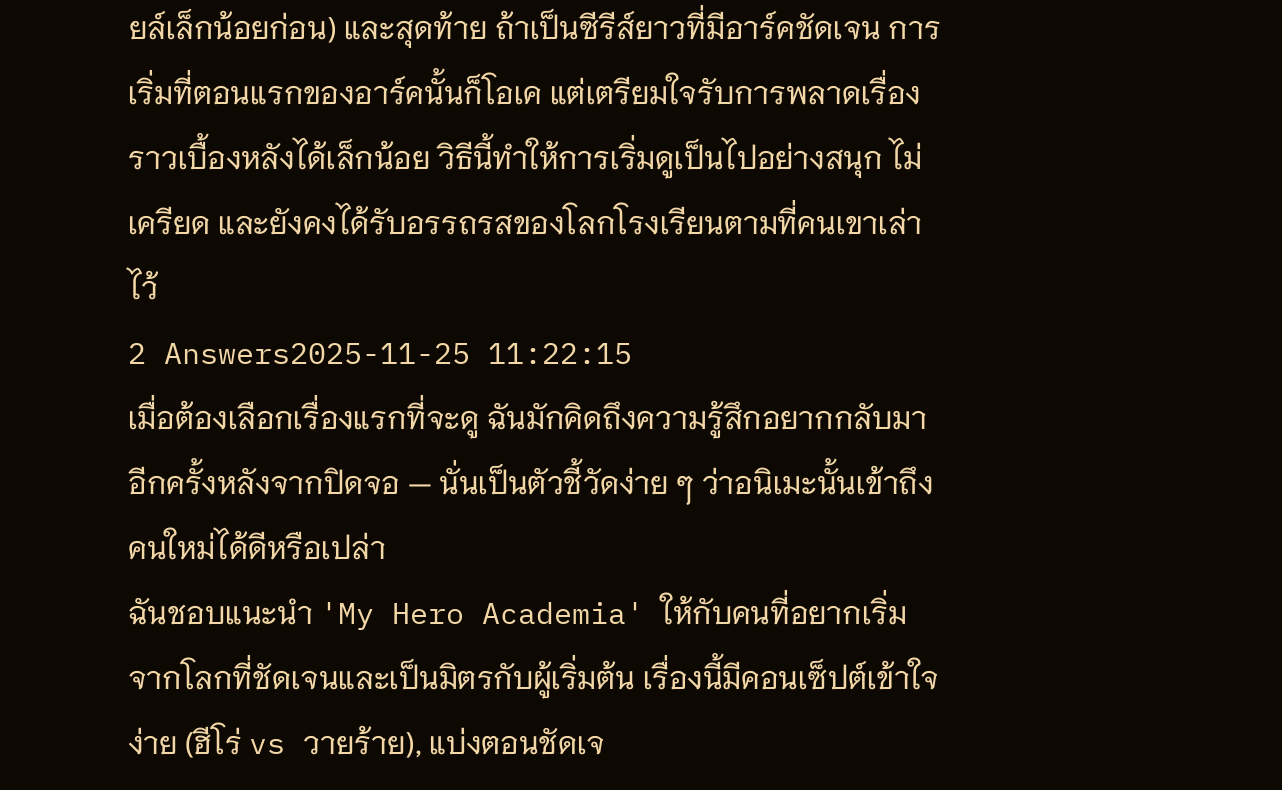ยล์เล็กน้อยก่อน) และสุดท้าย ถ้าเป็นซีรีส์ยาวที่มีอาร์คชัดเจน การเริ่มที่ตอนแรกของอาร์คนั้นก็โอเค แต่เตรียมใจรับการพลาดเรื่องราวเบื้องหลังได้เล็กน้อย วิธีนี้ทำให้การเริ่มดูเป็นไปอย่างสนุก ไม่เครียด และยังคงได้รับอรรถรสของโลกโรงเรียนตามที่คนเขาเล่าไว้
2 Answers2025-11-25 11:22:15
เมื่อต้องเลือกเรื่องแรกที่จะดู ฉันมักคิดถึงความรู้สึกอยากกลับมาอีกครั้งหลังจากปิดจอ — นั่นเป็นตัวชี้วัดง่าย ๆ ว่าอนิเมะนั้นเข้าถึงคนใหม่ได้ดีหรือเปล่า
ฉันชอบแนะนำ 'My Hero Academia' ให้กับคนที่อยากเริ่มจากโลกที่ชัดเจนและเป็นมิตรกับผู้เริ่มต้น เรื่องนี้มีคอนเซ็ปต์เข้าใจง่าย (ฮีโร่ vs วายร้าย), แบ่งตอนชัดเจ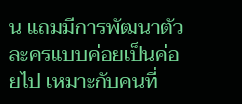น แถมมีการพัฒนาตัวละครแบบค่อยเป็นค่อยไป เหมาะกับคนที่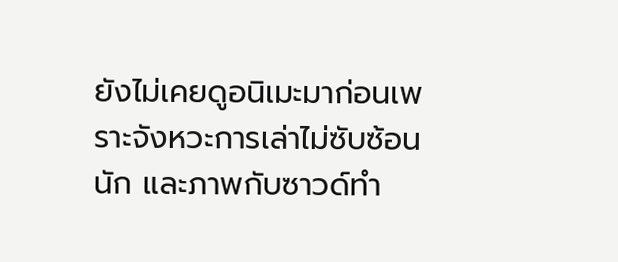ยังไม่เคยดูอนิเมะมาก่อนเพราะจังหวะการเล่าไม่ซับซ้อนนัก และภาพกับซาวด์ทำ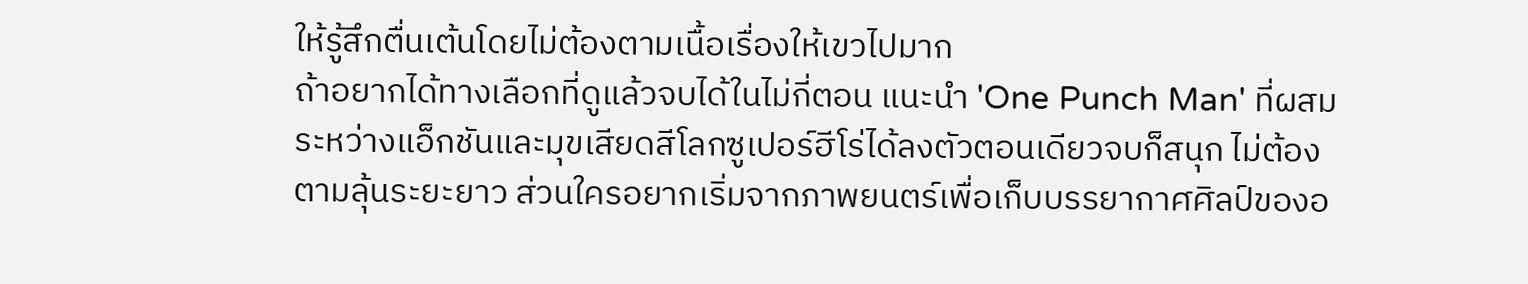ให้รู้สึกตื่นเต้นโดยไม่ต้องตามเนื้อเรื่องให้เขวไปมาก
ถ้าอยากได้ทางเลือกที่ดูแล้วจบได้ในไม่กี่ตอน แนะนำ 'One Punch Man' ที่ผสมระหว่างแอ็กชันและมุขเสียดสีโลกซูเปอร์ฮีโร่ได้ลงตัวตอนเดียวจบก็สนุก ไม่ต้องตามลุ้นระยะยาว ส่วนใครอยากเริ่มจากภาพยนตร์เพื่อเก็บบรรยากาศศิลป์ของอ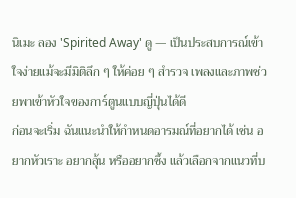นิเมะ ลอง 'Spirited Away' ดู — เป็นประสบการณ์เข้าใจง่ายแม้จะมีมิติลึก ๆ ให้ค่อย ๆ สำรวจ เพลงและภาพช่วยพาเข้าหัวใจของการ์ตูนแบบญี่ปุ่นได้ดี
ก่อนจะเริ่ม ฉันแนะนำให้กำหนดอารมณ์ที่อยากได้ เช่น อยากหัวเราะ อยากลุ้น หรืออยากซึ้ง แล้วเลือกจากแนวที่บ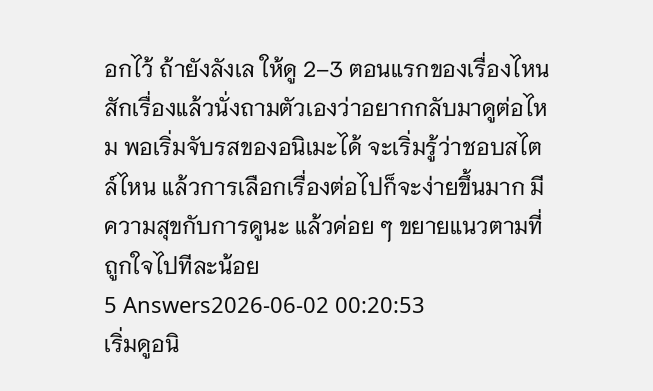อกไว้ ถ้ายังลังเล ให้ดู 2–3 ตอนแรกของเรื่องไหนสักเรื่องแล้วนั่งถามตัวเองว่าอยากกลับมาดูต่อไหม พอเริ่มจับรสของอนิเมะได้ จะเริ่มรู้ว่าชอบสไตล์ไหน แล้วการเลือกเรื่องต่อไปก็จะง่ายขึ้นมาก มีความสุขกับการดูนะ แล้วค่อย ๆ ขยายแนวตามที่ถูกใจไปทีละน้อย
5 Answers2026-06-02 00:20:53
เริ่มดูอนิ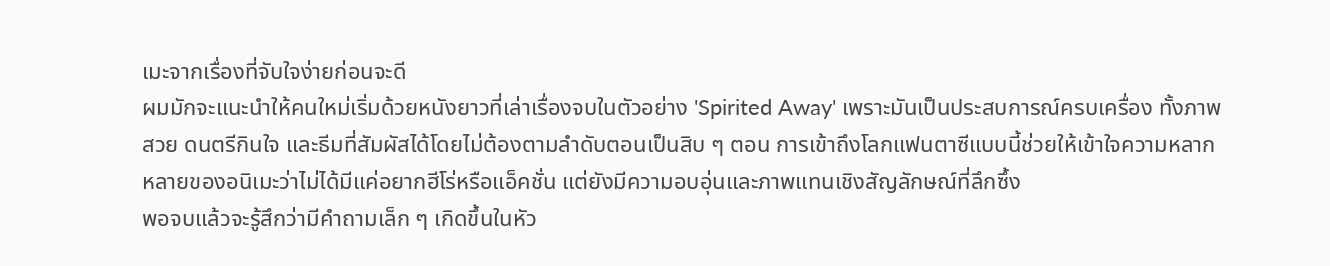เมะจากเรื่องที่จับใจง่ายก่อนจะดี
ผมมักจะแนะนำให้คนใหม่เริ่มด้วยหนังยาวที่เล่าเรื่องจบในตัวอย่าง 'Spirited Away' เพราะมันเป็นประสบการณ์ครบเครื่อง ทั้งภาพสวย ดนตรีกินใจ และธีมที่สัมผัสได้โดยไม่ต้องตามลำดับตอนเป็นสิบ ๆ ตอน การเข้าถึงโลกแฟนตาซีแบบนี้ช่วยให้เข้าใจความหลากหลายของอนิเมะว่าไม่ได้มีแค่อยากฮีโร่หรือแอ็คชั่น แต่ยังมีความอบอุ่นและภาพแทนเชิงสัญลักษณ์ที่ลึกซึ้ง
พอจบแล้วจะรู้สึกว่ามีคำถามเล็ก ๆ เกิดขึ้นในหัว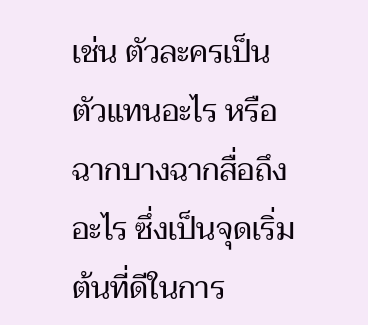เช่น ตัวละครเป็นตัวแทนอะไร หรือฉากบางฉากสื่อถึงอะไร ซึ่งเป็นจุดเริ่มต้นที่ดีในการ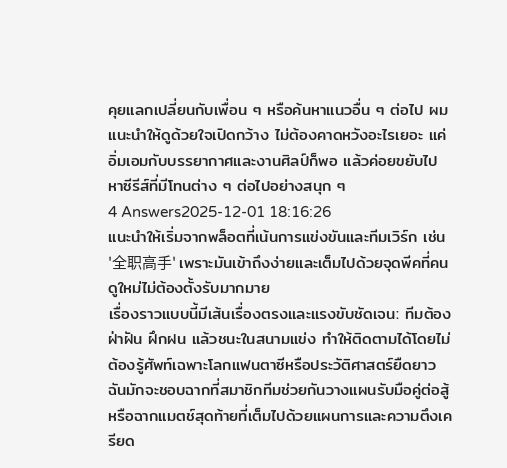คุยแลกเปลี่ยนกับเพื่อน ๆ หรือค้นหาแนวอื่น ๆ ต่อไป ผมแนะนำให้ดูด้วยใจเปิดกว้าง ไม่ต้องคาดหวังอะไรเยอะ แค่อิ่มเอมกับบรรยากาศและงานศิลป์ก็พอ แล้วค่อยขยับไปหาซีรีส์ที่มีโทนต่าง ๆ ต่อไปอย่างสนุก ๆ
4 Answers2025-12-01 18:16:26
แนะนำให้เริ่มจากพล็อตที่เน้นการแข่งขันและทีมเวิร์ก เช่น '全职高手' เพราะมันเข้าถึงง่ายและเต็มไปด้วยจุดพีคที่คนดูใหม่ไม่ต้องตั้งรับมากมาย
เรื่องราวแบบนี้มีเส้นเรื่องตรงและแรงขับชัดเจน: ทีมต้องฝ่าฝัน ฝึกฝน แล้วชนะในสนามแข่ง ทำให้ติดตามได้โดยไม่ต้องรู้ศัพท์เฉพาะโลกแฟนตาซีหรือประวัติศาสตร์ยืดยาว ฉันมักจะชอบฉากที่สมาชิกทีมช่วยกันวางแผนรับมือคู่ต่อสู้หรือฉากแมตช์สุดท้ายที่เต็มไปด้วยแผนการและความตึงเครียด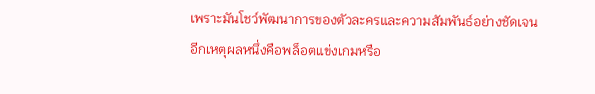เพราะมันโชว์พัฒนาการของตัวละครและความสัมพันธ์อย่างชัดเจน
อีกเหตุผลหนึ่งคือพล็อตแข่งเกมหรือ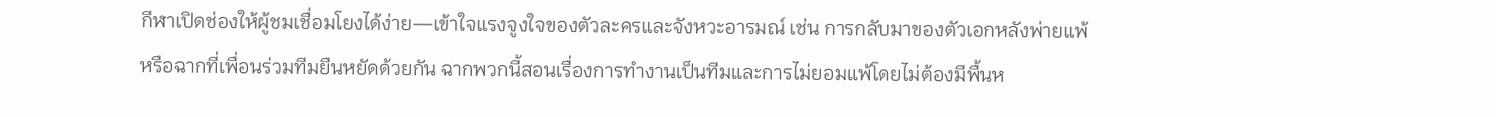กีฬาเปิดช่องให้ผู้ชมเชื่อมโยงได้ง่าย—เข้าใจแรงจูงใจของตัวละครและจังหวะอารมณ์ เช่น การกลับมาของตัวเอกหลังพ่ายแพ้ หรือฉากที่เพื่อนร่วมทีมยืนหยัดด้วยกัน ฉากพวกนี้สอนเรื่องการทำงานเป็นทีมและการไม่ยอมแพ้โดยไม่ต้องมีพื้นห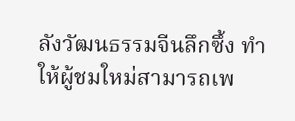ลังวัฒนธรรมจีนลึกซึ้ง ทำให้ผู้ชมใหม่สามารถเพ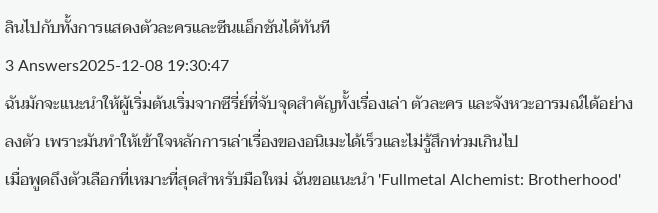ลินไปกับทั้งการแสดงตัวละครและซีนแอ็กชันได้ทันที
3 Answers2025-12-08 19:30:47
ฉันมักจะแนะนำให้ผู้เริ่มต้นเริ่มจากซีรี่ย์ที่จับจุดสำคัญทั้งเรื่องเล่า ตัวละคร และจังหวะอารมณ์ได้อย่างลงตัว เพราะมันทำให้เข้าใจหลักการเล่าเรื่องของอนิเมะได้เร็วและไม่รู้สึกท่วมเกินไป
เมื่อพูดถึงตัวเลือกที่เหมาะที่สุดสำหรับมือใหม่ ฉันขอแนะนำ 'Fullmetal Alchemist: Brotherhood'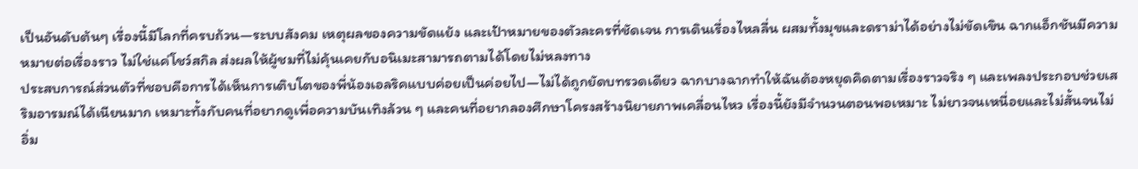เป็นอันดับต้นๆ เรื่องนี้มีโลกที่ครบถ้วน—ระบบสังคม เหตุผลของความขัดแย้ง และเป้าหมายของตัวละครที่ชัดเจน การเดินเรื่องไหลลื่น ผสมทั้งมุขและดราม่าได้อย่างไม่ขัดเขิน ฉากแอ็กชันมีความหมายต่อเรื่องราว ไม่ใช่แค่โชว์สกิล ส่งผลให้ผู้ชมที่ไม่คุ้นเคยกับอนิเมะสามารถตามได้โดยไม่หลงทาง
ประสบการณ์ส่วนตัวที่ชอบคือการได้เห็นการเติบโตของพี่น้องเอลริคแบบค่อยเป็นค่อยไป—ไม่ได้ถูกยัดบทรวดเดียว ฉากบางฉากทำให้ฉันต้องหยุดคิดตามเรื่องราวจริง ๆ และเพลงประกอบช่วยเสริมอารมณ์ได้เนียนมาก เหมาะทั้งกับคนที่อยากดูเพื่อความบันเทิงล้วน ๆ และคนที่อยากลองศึกษาโครงสร้างนิยายภาพเคลื่อนไหว เรื่องนี้ยังมีจำนวนตอนพอเหมาะ ไม่ยาวจนเหนื่อยและไม่สั้นจนไม่อิ่ม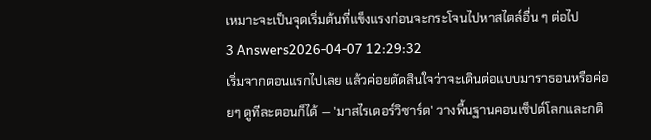เหมาะจะเป็นจุดเริ่มต้นที่แข็งแรงก่อนจะกระโจนไปหาสไตล์อื่น ๆ ต่อไป
3 Answers2026-04-07 12:29:32
เริ่มจากตอนแรกไปเลย แล้วค่อยตัดสินใจว่าจะเดินต่อแบบมาราธอนหรือค่อยๆ ดูทีละตอนก็ได้ — 'มาสไรเดอร์วิซาร์ด' วางพื้นฐานคอนเซ็ปต์โลกและกติ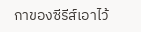กาของซีรีส์เอาไว้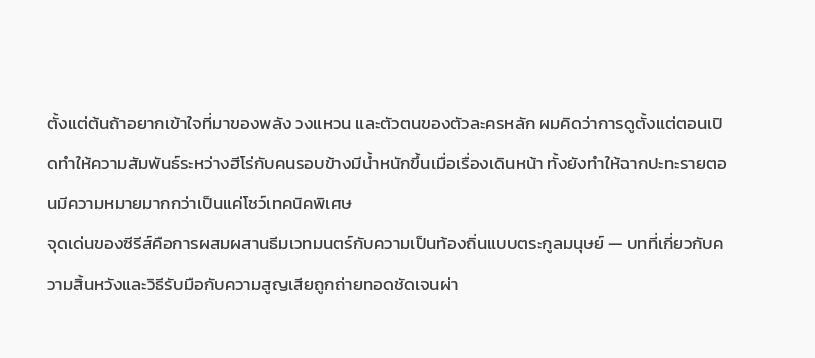ตั้งแต่ต้นถ้าอยากเข้าใจที่มาของพลัง วงแหวน และตัวตนของตัวละครหลัก ผมคิดว่าการดูตั้งแต่ตอนเปิดทำให้ความสัมพันธ์ระหว่างฮีโร่กับคนรอบข้างมีน้ำหนักขึ้นเมื่อเรื่องเดินหน้า ทั้งยังทำให้ฉากปะทะรายตอนมีความหมายมากกว่าเป็นแค่โชว์เทคนิคพิเศษ
จุดเด่นของซีรีส์คือการผสมผสานธีมเวทมนตร์กับความเป็นท้องถิ่นแบบตระกูลมนุษย์ — บทที่เกี่ยวกับความสิ้นหวังและวิธีรับมือกับความสูญเสียถูกถ่ายทอดชัดเจนผ่า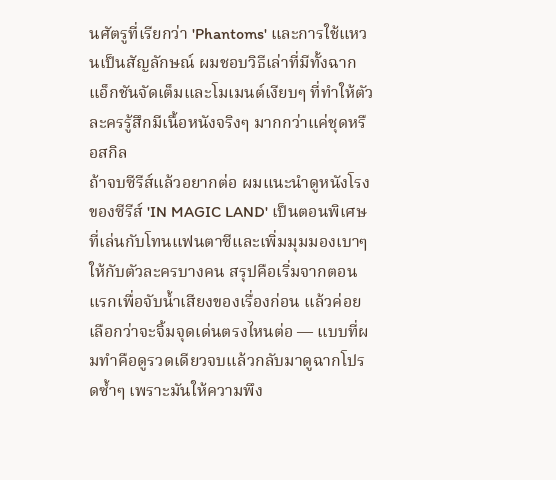นศัตรูที่เรียกว่า 'Phantoms' และการใช้แหวนเป็นสัญลักษณ์ ผมชอบวิธีเล่าที่มีทั้งฉากแอ็กชันจัดเต็มและโมเมนต์เงียบๆ ที่ทำให้ตัวละครรู้สึกมีเนื้อหนังจริงๆ มากกว่าแค่ชุดหรือสกิล
ถ้าจบซีรีส์แล้วอยากต่อ ผมแนะนำดูหนังโรงของซีรีส์ 'IN MAGIC LAND' เป็นตอนพิเศษที่เล่นกับโทนแฟนตาซีและเพิ่มมุมมองเบาๆ ให้กับตัวละครบางคน สรุปคือเริ่มจากตอนแรกเพื่อจับน้ำเสียงของเรื่องก่อน แล้วค่อยเลือกว่าจะจิ้มจุดเด่นตรงไหนต่อ — แบบที่ผมทำคือดูรวดเดียวจบแล้วกลับมาดูฉากโปรดซ้ำๆ เพราะมันให้ความพึง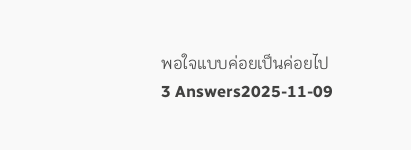พอใจแบบค่อยเป็นค่อยไป
3 Answers2025-11-09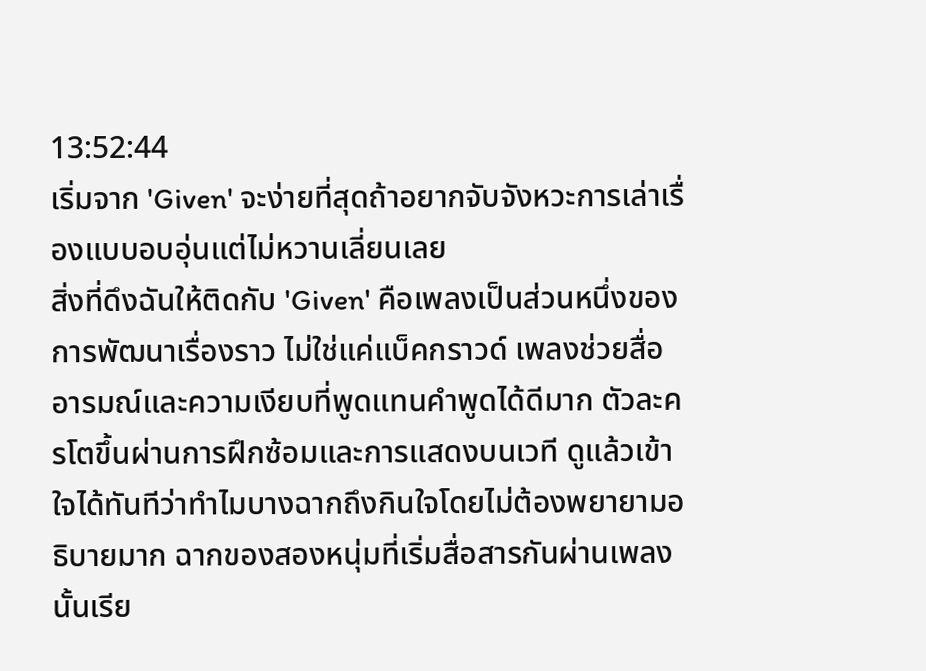13:52:44
เริ่มจาก 'Given' จะง่ายที่สุดถ้าอยากจับจังหวะการเล่าเรื่องแบบอบอุ่นแต่ไม่หวานเลี่ยนเลย
สิ่งที่ดึงฉันให้ติดกับ 'Given' คือเพลงเป็นส่วนหนึ่งของการพัฒนาเรื่องราว ไม่ใช่แค่แบ็คกราวด์ เพลงช่วยสื่ออารมณ์และความเงียบที่พูดแทนคำพูดได้ดีมาก ตัวละครโตขึ้นผ่านการฝึกซ้อมและการแสดงบนเวที ดูแล้วเข้าใจได้ทันทีว่าทำไมบางฉากถึงกินใจโดยไม่ต้องพยายามอธิบายมาก ฉากของสองหนุ่มที่เริ่มสื่อสารกันผ่านเพลงนั้นเรีย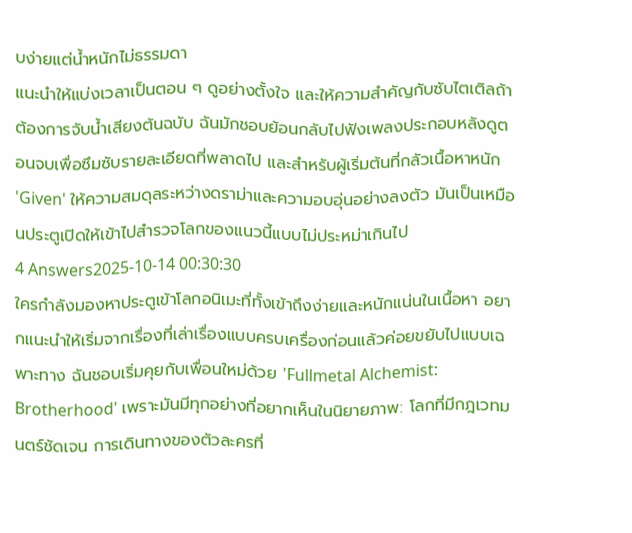บง่ายแต่น้ำหนักไม่ธรรมดา
แนะนำให้แบ่งเวลาเป็นตอน ๆ ดูอย่างตั้งใจ และให้ความสำคัญกับซับไตเติลถ้าต้องการจับน้ำเสียงต้นฉบับ ฉันมักชอบย้อนกลับไปฟังเพลงประกอบหลังดูตอนจบเพื่อซึมซับรายละเอียดที่พลาดไป และสำหรับผู้เริ่มต้นที่กลัวเนื้อหาหนัก 'Given' ให้ความสมดุลระหว่างดราม่าและความอบอุ่นอย่างลงตัว มันเป็นเหมือนประตูเปิดให้เข้าไปสำรวจโลกของแนวนี้แบบไม่ประหม่าเกินไป
4 Answers2025-10-14 00:30:30
ใครกำลังมองหาประตูเข้าโลกอนิเมะที่ทั้งเข้าถึงง่ายและหนักแน่นในเนื้อหา อยากแนะนำให้เริ่มจากเรื่องที่เล่าเรื่องแบบครบเครื่องก่อนแล้วค่อยขยับไปแบบเฉพาะทาง ฉันชอบเริ่มคุยกับเพื่อนใหม่ด้วย 'Fullmetal Alchemist: Brotherhood' เพราะมันมีทุกอย่างที่อยากเห็นในนิยายภาพ: โลกที่มีกฎเวทมนตร์ชัดเจน การเดินทางของตัวละครที่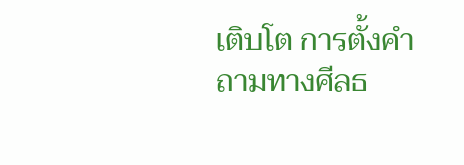เติบโต การตั้งคำถามทางศีลธ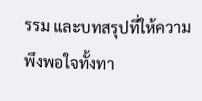รรม และบทสรุปที่ให้ความพึงพอใจทั้งทา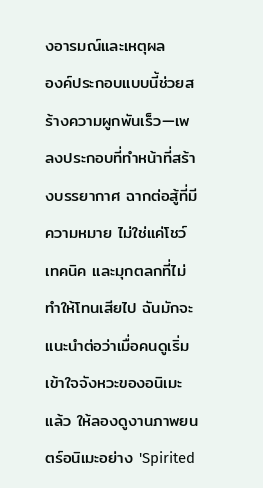งอารมณ์และเหตุผล
องค์ประกอบแบบนี้ช่วยสร้างความผูกพันเร็ว—เพลงประกอบที่ทำหน้าที่สร้างบรรยากาศ ฉากต่อสู้ที่มีความหมาย ไม่ใช่แค่โชว์เทคนิค และมุกตลกที่ไม่ทำให้โทนเสียไป ฉันมักจะแนะนำต่อว่าเมื่อคนดูเริ่มเข้าใจจังหวะของอนิเมะแล้ว ให้ลองดูงานภาพยนตร์อนิเมะอย่าง 'Spirited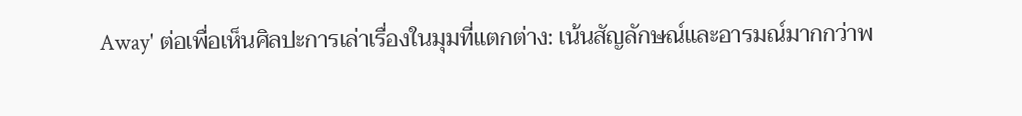Away' ต่อเพื่อเห็นศิลปะการเล่าเรื่องในมุมที่แตกต่าง: เน้นสัญลักษณ์และอารมณ์มากกว่าพ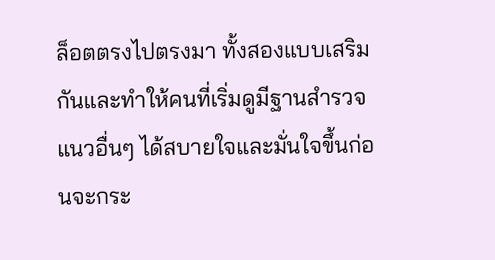ล็อตตรงไปตรงมา ทั้งสองแบบเสริมกันและทำให้คนที่เริ่มดูมีฐานสำรวจแนวอื่นๆ ได้สบายใจและมั่นใจขึ้นก่อนจะกระ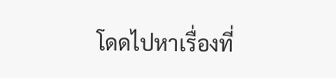โดดไปหาเรื่องที่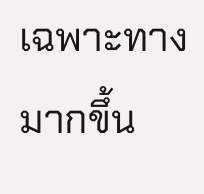เฉพาะทางมากขึ้น